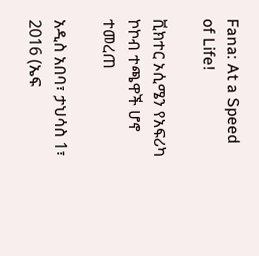Fana: At a Speed of Life!

ቪክተር ኦሲሜን የአፍሪካ ኮኮብ ተጫዋች ሆኖ ተመረጠ

አዲስ አበባ፣ ታህሳስ 1፣ 2016 (ኤፍ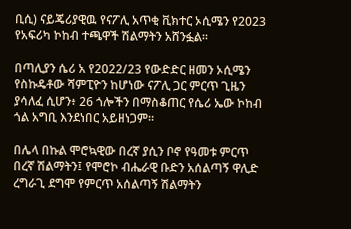ቢሲ) ናይጄሪያዊዉ የናፖሊ አጥቂ ቪክተር ኦሲሜን የ2023 የአፍሪካ ኮከብ ተጫዋች ሽልማትን አሸንፏል።

በጣሊያን ሴሪ አ የ2022/23 የውድድር ዘመን ኦሲሜን የስኩዴቶው ሻምፒዮን ከሆነው ናፖሊ ጋር ምርጥ ጊዜን ያሳለፈ ሲሆን፥ 26 ጎሎችን በማስቆጠር የሴሪ ኤው ኮከብ ጎል አግቢ እንደነበር አይዘነጋም።

በሌላ በኩል ሞሮኳዊው በረኛ ያሲን ቦኖ የዓመቱ ምርጥ በረኛ ሽልማትን፤ የሞሮኮ ብሔራዊ ቡድን አሰልጣኝ ዋሊድ ረግራጊ ደግሞ የምርጥ አሰልጣኝ ሽልማትን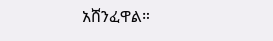አሸንፈዋል።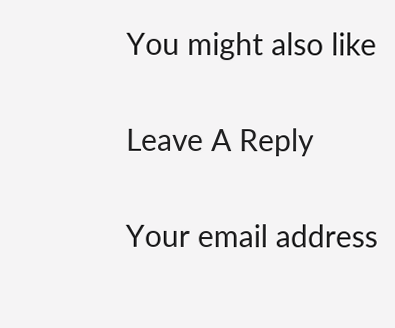You might also like

Leave A Reply

Your email address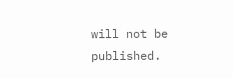will not be published.